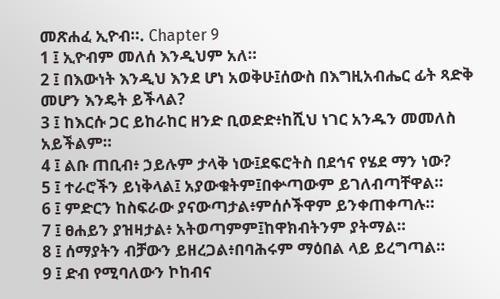መጽሐፈ ኢዮብ።. Chapter 9
1 ፤ ኢዮብም መለሰ እንዲህም አለ።
2 ፤ በእውነት እንዲህ እንደ ሆነ አወቅሁ፤ሰውስ በእግዚአብሔር ፊት ጻድቅ መሆን እንዴት ይችላል?
3 ፤ ከእርሱ ጋር ይከራከር ዘንድ ቢወድድ፥ከሺህ ነገር አንዱን መመለስ አይችልም።
4 ፤ ልቡ ጠቢብ፥ ኃይሉም ታላቅ ነው፤ደፍሮትስ በደኅና የሄደ ማን ነው?
5 ፤ ተራሮችን ይነቅላል፤ አያውቁትም፤በቍጣውም ይገለብጣቸዋል።
6 ፤ ምድርን ከስፍራው ያናውጣታል፥ምሰሶችዋም ይንቀጠቀጣሉ።
7 ፤ ፀሐይን ያዝዛታል፥ አትወጣምም፤ከዋክብትንም ያትማል።
8 ፤ ሰማያትን ብቻውን ይዘረጋል፥በባሕሩም ማዕበል ላይ ይረግጣል።
9 ፤ ድብ የሚባለውን ኮከብና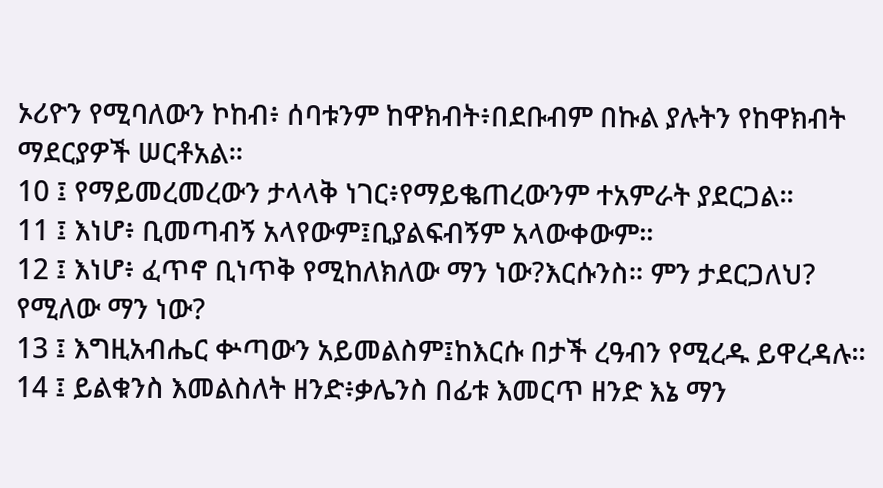ኦሪዮን የሚባለውን ኮከብ፥ ሰባቱንም ከዋክብት፥በደቡብም በኩል ያሉትን የከዋክብት ማደርያዎች ሠርቶአል።
10 ፤ የማይመረመረውን ታላላቅ ነገር፥የማይቈጠረውንም ተአምራት ያደርጋል።
11 ፤ እነሆ፥ ቢመጣብኝ አላየውም፤ቢያልፍብኝም አላውቀውም።
12 ፤ እነሆ፥ ፈጥኖ ቢነጥቅ የሚከለክለው ማን ነው?እርሱንስ። ምን ታደርጋለህ? የሚለው ማን ነው?
13 ፤ እግዚአብሔር ቍጣውን አይመልስም፤ከእርሱ በታች ረዓብን የሚረዱ ይዋረዳሉ።
14 ፤ ይልቁንስ እመልስለት ዘንድ፥ቃሌንስ በፊቱ እመርጥ ዘንድ እኔ ማን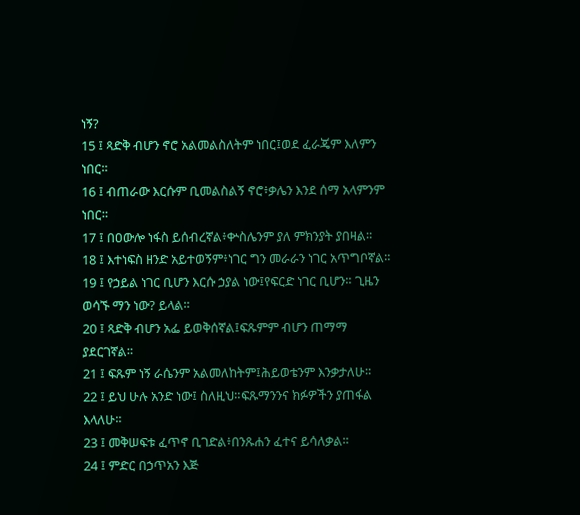ነኝ?
15 ፤ ጻድቅ ብሆን ኖሮ አልመልስለትም ነበር፤ወደ ፈራጄም እለምን ነበር።
16 ፤ ብጠራው እርሱም ቢመልስልኝ ኖሮ፥ቃሌን እንደ ሰማ አላምንም ነበር።
17 ፤ በዐውሎ ነፋስ ይሰብረኛል፥ቍስሌንም ያለ ምክንያት ያበዛል።
18 ፤ እተነፍስ ዘንድ አይተወኝም፥ነገር ግን መራራን ነገር አጥግቦኛል።
19 ፤ የኃይል ነገር ቢሆን እርሱ ኃያል ነው፤የፍርድ ነገር ቢሆን። ጊዜን ወሳኙ ማን ነው? ይላል።
20 ፤ ጻድቅ ብሆን አፌ ይወቅሰኛል፤ፍጹምም ብሆን ጠማማ ያደርገኛል።
21 ፤ ፍጹም ነኝ ራሴንም አልመለከትም፤ሕይወቴንም እንቃታለሁ።
22 ፤ ይህ ሁሉ አንድ ነው፤ ስለዚህ።ፍጹማንንና ክፉዎችን ያጠፋል እላለሁ።
23 ፤ መቅሠፍቱ ፈጥኖ ቢገድል፥በንጹሐን ፈተና ይሳለቃል።
24 ፤ ምድር በኃጥአን እጅ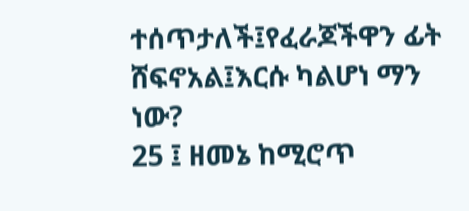ተሰጥታለች፤የፈራጆችዋን ፊት ሸፍኖአል፤እርሱ ካልሆነ ማን ነው?
25 ፤ ዘመኔ ከሚሮጥ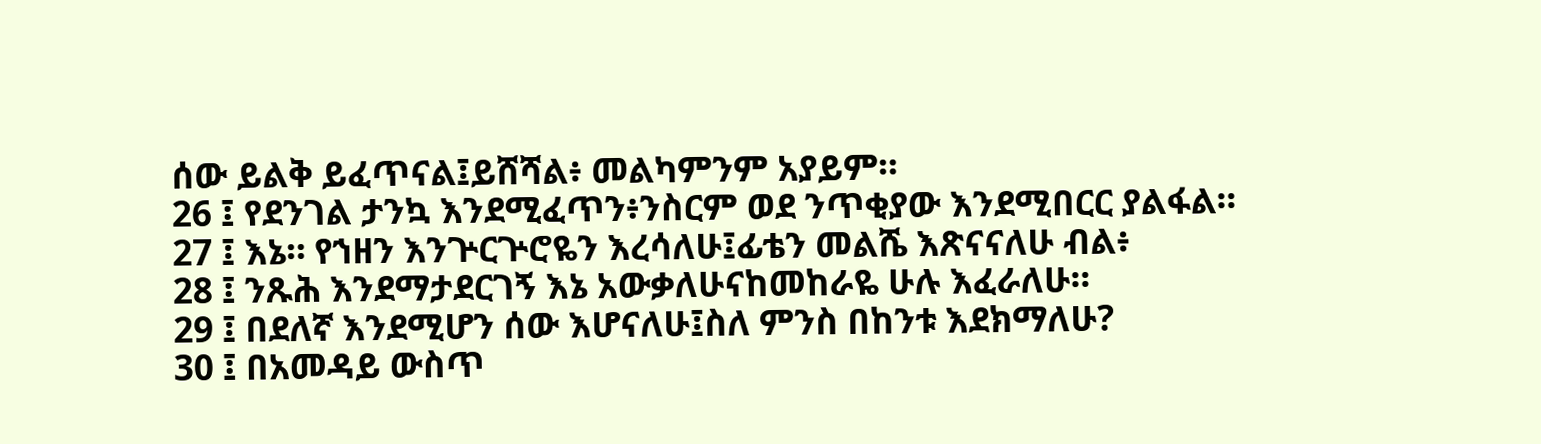ሰው ይልቅ ይፈጥናል፤ይሸሻል፥ መልካምንም አያይም።
26 ፤ የደንገል ታንኳ እንደሚፈጥን፥ንስርም ወደ ንጥቂያው እንደሚበርር ያልፋል።
27 ፤ እኔ። የኀዘን እንጕርጕሮዬን እረሳለሁ፤ፊቴን መልሼ እጽናናለሁ ብል፥
28 ፤ ንጹሕ እንደማታደርገኝ እኔ አውቃለሁናከመከራዬ ሁሉ እፈራለሁ።
29 ፤ በደለኛ እንደሚሆን ሰው እሆናለሁ፤ስለ ምንስ በከንቱ እደክማለሁ?
30 ፤ በአመዳይ ውስጥ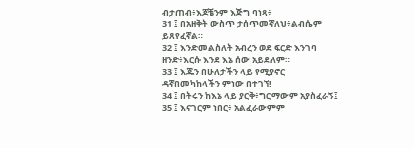ብታጠብ፥እጆቼንም እጅግ ባነጻ፥
31 ፤ በአዘቅት ውስጥ ታሰጥመኛለህ፥ልብሴም ይጸየፈኛል።
32 ፤ እንድመልስለት አብረን ወደ ፍርድ እንገባ ዘንድ፥እርሱ እንደ እኔ ሰው አይደለም።
33 ፤ እጁን በሁለታችን ላይ የሚያኖር ዳኛበመካከላችን ምነው በተገኘ!
34 ፤ በትሩን ከእኔ ላይ ያርቅ፥ግርማውም አያስፈራኝ፤
35 ፤ እናገርም ነበር፥ አልፈራውምም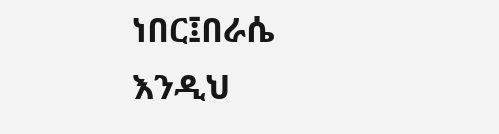ነበር፤በራሴ እንዲህ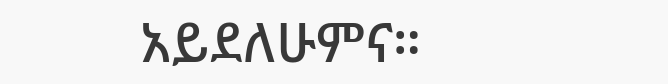አይደለሁምና።